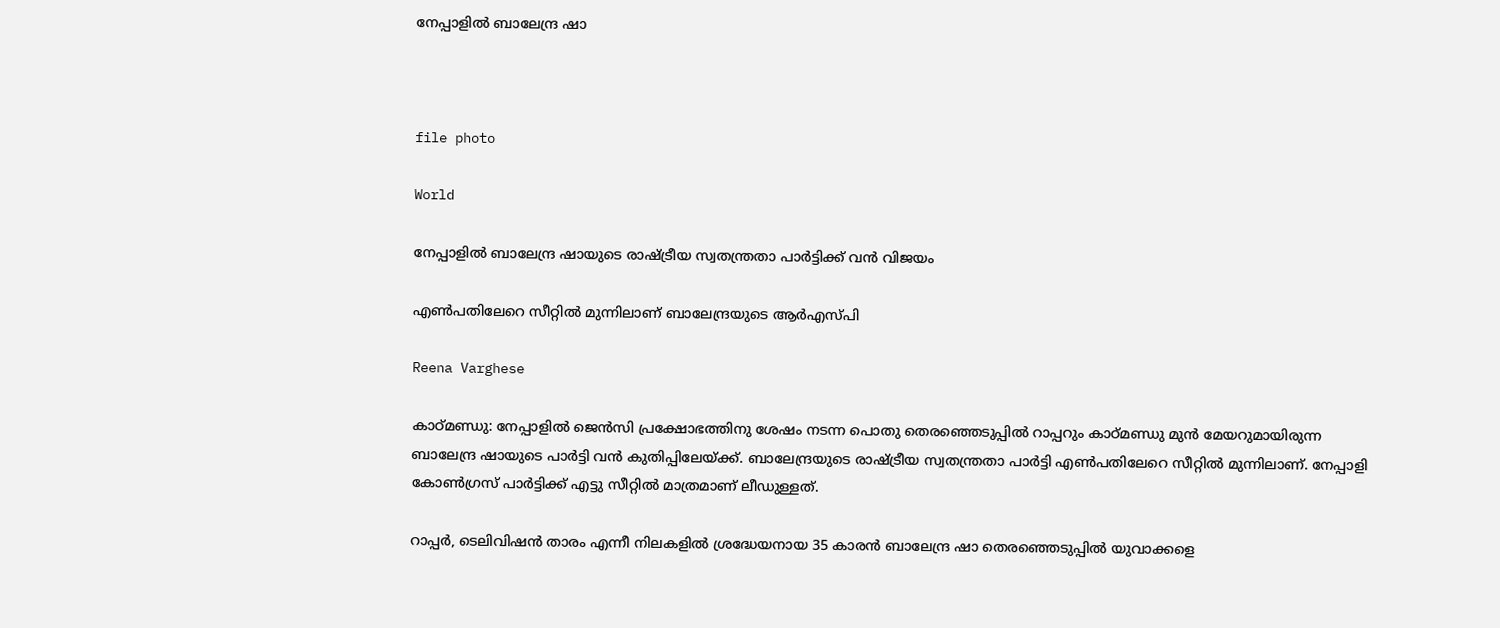നേപ്പാളിൽ ബാലേന്ദ്ര ഷാ



file photo

World

നേപ്പാളിൽ ബാലേന്ദ്ര ഷായുടെ രാഷ്ട്രീയ സ്വതന്ത്രതാ പാർട്ടിക്ക് വൻ വിജയം

എൺപതിലേറെ സീറ്റിൽ മുന്നിലാണ് ബാലേന്ദ്രയുടെ ആർഎസ്പി

Reena Varghese

കാഠ്മണ്ഡു: നേപ്പാളിൽ ജെൻസി പ്രക്ഷോഭത്തിനു ശേഷം നടന്ന പൊതു തെരഞ്ഞെടുപ്പിൽ റാപ്പറും കാഠ്മണ്ഡു മുൻ മേയറുമായിരുന്ന ബാലേന്ദ്ര ഷായുടെ പാർട്ടി വൻ കുതിപ്പിലേയ്ക്ക്. ബാലേന്ദ്രയുടെ രാഷ്ട്രീയ സ്വതന്ത്രതാ പാർട്ടി എൺപതിലേറെ സീറ്റിൽ മുന്നിലാണ്. നേപ്പാളി കോൺഗ്രസ് പാർട്ടിക്ക് എട്ടു സീറ്റിൽ മാത്രമാണ് ലീഡുള്ളത്.

റാപ്പർ, ടെലിവിഷൻ താരം എന്നീ നിലകളിൽ ശ്രദ്ധേയനായ 35 കാരൻ ബാലേന്ദ്ര ഷാ തെരഞ്ഞെടുപ്പിൽ യുവാക്കളെ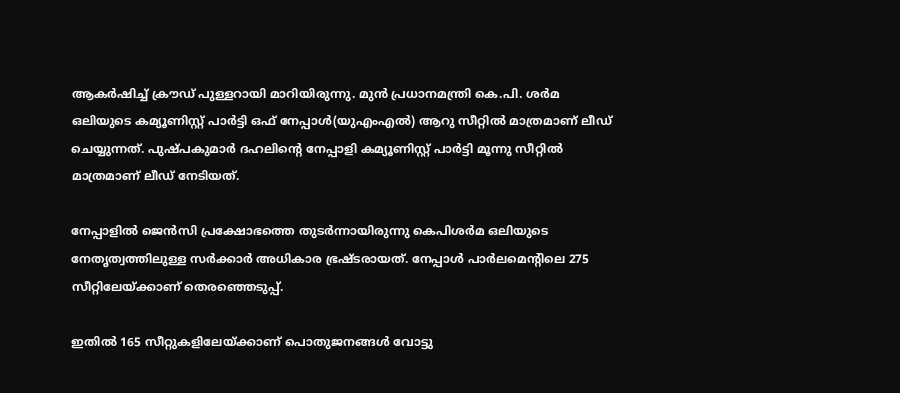ആകർഷിച്ച് ക്രൗഡ് പുള്ളറായി മാറിയിരുന്നു. മുൻ പ്രധാനമന്ത്രി കെ.പി. ശർമ ഒലിയുടെ കമ്യൂണിസ്റ്റ് പാർട്ടി ഒഫ് നേപ്പാൾ(യുഎംഎൽ) ആറു സീറ്റിൽ മാത്രമാണ് ലീഡ് ചെയ്യുന്നത്. പുഷ്പകുമാർ ദഹലിന്‍റെ നേപ്പാളി കമ്യൂണിസ്റ്റ് പാർട്ടി മൂന്നു സീറ്റിൽ മാത്രമാണ് ലീഡ് നേടിയത്.

നേപ്പാളിൽ ജെൻസി പ്രക്ഷോഭത്തെ തുടർന്നായിരുന്നു കെപിശർമ ഒലിയുടെ നേതൃത്വത്തിലുള്ള സർക്കാർ അധികാര ഭ്രഷ്ടരായത്. നേപ്പാൾ പാർലമെന്‍റിലെ 275 സീറ്റിലേയ്ക്കാണ് തെരഞ്ഞെടുപ്പ്.

ഇതിൽ 165 സീറ്റുകളിലേയ്ക്കാണ് പൊതുജനങ്ങൾ വോട്ടു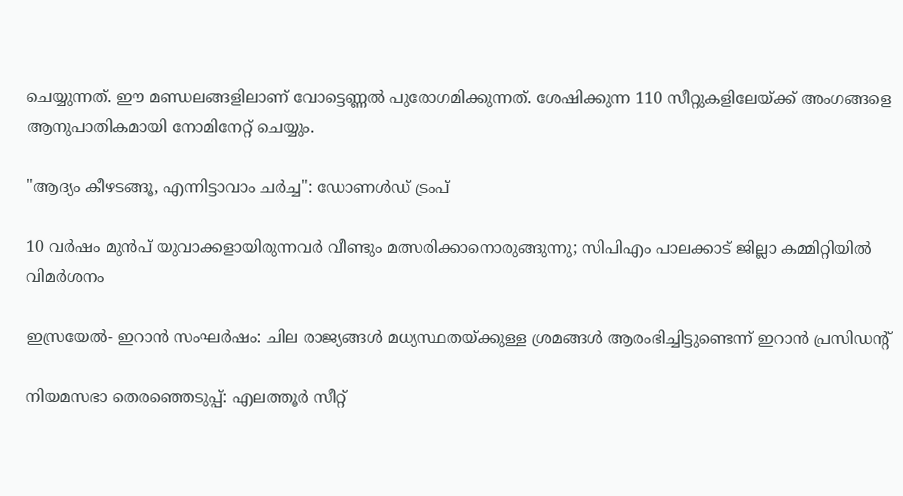ചെയ്യുന്നത്. ഈ മണ്ഡലങ്ങളിലാണ് വോട്ടെണ്ണൽ പുരോഗമിക്കുന്നത്. ശേഷിക്കുന്ന 110 സീറ്റുകളിലേയ്ക്ക് അംഗങ്ങളെ ആനുപാതികമായി നോമിനേറ്റ് ചെയ്യും.

"ആദ‍്യം കീഴടങ്ങൂ, എന്നിട്ടാവാം ചർച്ച": ഡോണൾഡ് ട്രംപ്

10 വർഷം മുൻപ് യുവാക്കളായിരുന്നവർ വീണ്ടും മത്സരിക്കാനൊരുങ്ങുന്നു; സിപിഎം പാലക്കാട് ജില്ലാ കമ്മിറ്റിയിൽ വിമർശനം

ഇസ്രയേൽ- ഇറാൻ സംഘർഷം: ചില രാജ‍്യങ്ങൾ മധ‍്യസ്ഥതയ്ക്കുള്ള ശ്രമങ്ങൾ ആരംഭിച്ചിട്ടുണ്ടെന്ന് ഇറാൻ പ്രസിഡന്‍റ്

നിയമസഭാ തെരഞ്ഞെടുപ്പ്: എലത്തൂർ‌ സീറ്റ്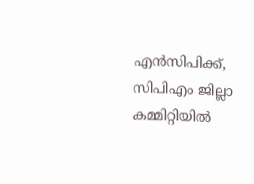എൻസിപിക്ക്, സിപിഎം ജില്ലാ കമ്മിറ്റിയിൽ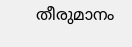തീരുമാനം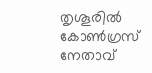തൃശൂരിൽ കോൺഗ്രസ് നേതാവ്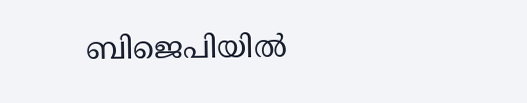ബിജെപിയിൽ‌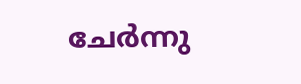ചേർന്നു